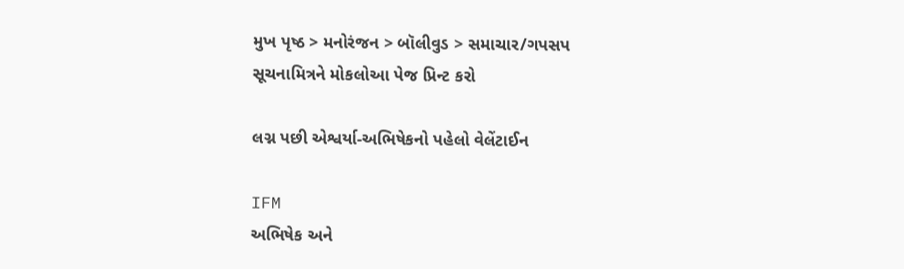મુખ પૃષ્ઠ > મનોરંજન > બૉલીવુડ > સમાચાર/ગપસપ
સૂચનામિત્રને મોકલોઆ પેજ પ્રિન્ટ કરો

લગ્ન પછી એશ્વર્યા-અભિષેકનો પહેલો વેલેંટાઈન

IFM
અભિષેક અને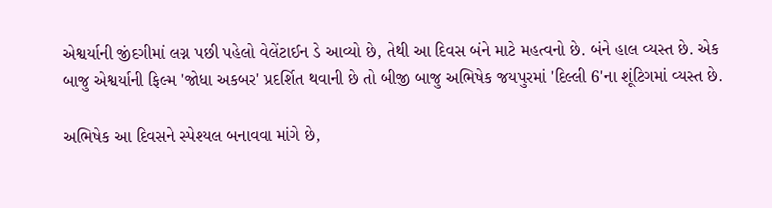એશ્વર્યાની જીંદગીમાં લગ્ન પછી પહેલો વેલેંટાઈન ડે આવ્યો છે, તેથી આ દિવસ બંને માટે મહત્વનો છે. બંને હાલ વ્યસ્ત છે. એક બાજુ એશ્વર્યાની ફિલ્મ 'જોધા અકબર' પ્રદર્શિત થવાની છે તો બીજી બાજુ અભિષેક જયપુરમાં 'દિલ્લી 6'ના શૂંટિગમાં વ્યસ્ત છે.

અભિષેક આ દિવસને સ્પેશ્યલ બનાવવા માંગે છે,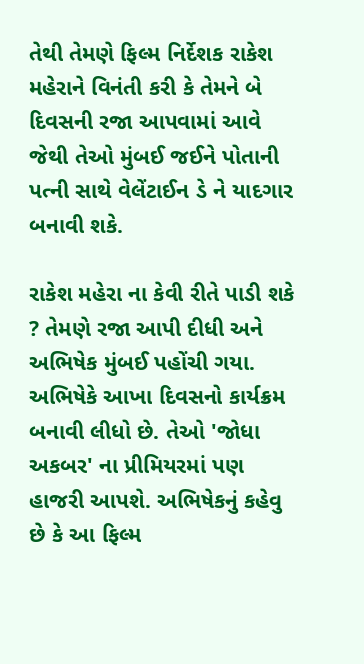તેથી તેમણે ફિલ્મ નિર્દેશક રાકેશ મહેરાને વિનંતી કરી કે તેમને બે દિવસની રજા આપવામાં આવે જેથી તેઓ મુંબઈ જઈને પોતાની પત્ની સાથે વેલેંટાઈન ડે ને યાદગાર બનાવી શકે.

રાકેશ મહેરા ના કેવી રીતે પાડી શકે ? તેમણે રજા આપી દીધી અને અભિષેક મુંબઈ પહોંચી ગયા. અભિષેકે આખા દિવસનો કાર્યક્રમ બનાવી લીધો છે. તેઓ 'જોધા અકબર' ના પ્રીમિયરમાં પણ હાજરી આપશે. અભિષેકનું કહેવુ છે કે આ ફિલ્મ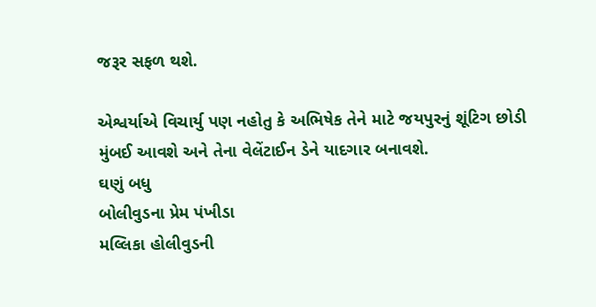જરૂર સફળ થશે.

એશ્વર્યાએ વિચાર્યુ પણ નહોતુ કે અભિષેક તેને માટે જયપુરનું શૂંટિગ છોડી મુંબઈ આવશે અને તેના વેલેંટાઈન ડેને યાદગાર બનાવશે.
ઘણું બધુ
બોલીવુડના પ્રેમ પંખીડા
મલ્લિકા હોલીવુડની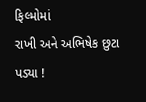ફિલ્મોમાં
રાખી અને અભિષેક છુટા પડ્યા !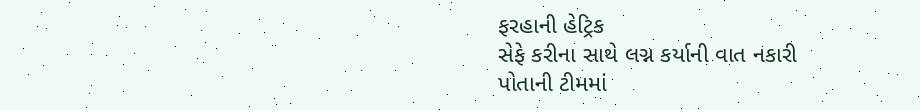ફરહાની હેટ્રિક
સેફે કરીના સાથે લગ્ન કર્યાની વાત નકારી
પોતાની ટીમમાં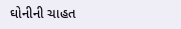ઘોનીની ચાહત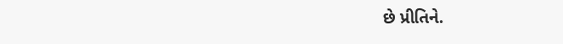છે પ્રીતિને.